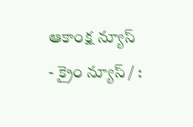ఆకాంక్ష న్యూస్ - క్రైం న్యూస్ / :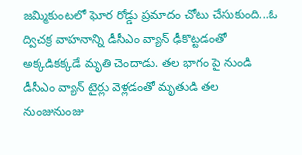జమ్మికుంటలో ఘోర రోడ్డు ప్రమాదం చోటు చేసుకుంది...ఓ ద్విచక్ర వాహనాన్ని డీసీఎం వ్యాన్ ఢీకొట్టడంతో అక్కడికక్కడే మృతి చెందాడు. తల భాగం పై నుండి డీసీఎం వ్యాన్ టైర్లు వెళ్లడంతో మృతుడి తల నుంజునుంజు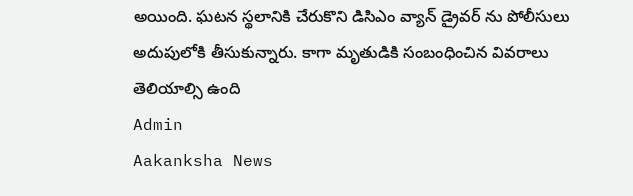అయింది. ఘటన స్థలానికి చేరుకొని డిసిఎం వ్యాన్ డ్రైవర్ ను పోలీసులు అదుపులోకి తీసుకున్నారు. కాగా మృతుడికి సంబంధించిన వివరాలు తెలియాల్సి ఉంది
Admin
Aakanksha News